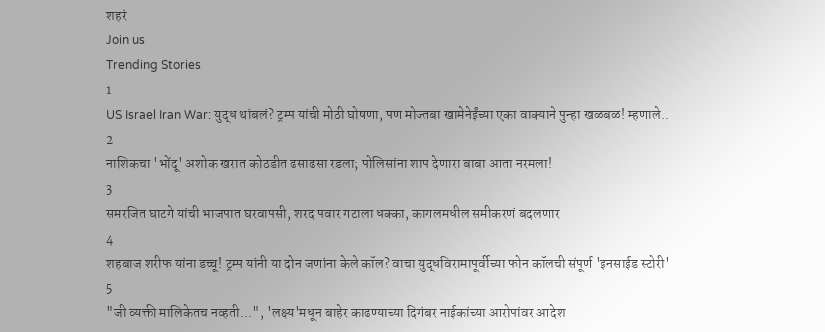शहरं
Join us
Trending Stories
1
US Israel Iran War: युद्ध थांबलं? ट्रम्प यांची मोठी घोषणा, पण मोज्तबा खामेनेईंच्या एका वाक्याने पुन्हा खळबळ! म्हणाले..
2
नाशिकचा 'भोंदू' अशोक खरात कोठडीत ढसाढसा रडला; पोलिसांना शाप देणारा बाबा आता नरमला!
3
समरजित घाटगे यांची भाजपात घरवापसी, शरद पवार गटाला धक्का, कागलमधील समीकरणं बदलणार
4
शहबाज शरीफ यांना डच्चू! ट्रम्प यांनी या दोन जणांना केले कॉल? वाचा युद्धविरामापूर्वीच्या फोन कॉलची संपूर्ण 'इनसाईड स्टोरी'
5
"जी व्यक्ती मालिकेतच नव्हती...", 'लक्ष्य'मधून बाहेर काढण्याच्या दिगंबर नाईकांच्या आरोपांवर आदेश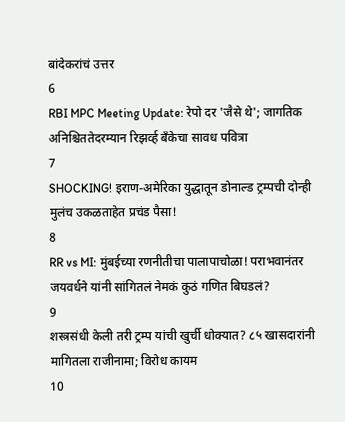बांदेकरांचं उत्तर
6
RBI MPC Meeting Update: रेपो दर 'जैसे थे'; जागतिक अनिश्चिततेदरम्यान रिझर्व्ह बँकेचा सावध पवित्रा
7
SHOCKING! इराण-अमेरिका युद्धातून डोनाल्ड ट्रम्पची दोन्ही मुलंच उकळताहेत प्रचंड पैसा!
8
RR vs MI: मुंबईच्या रणनीतीचा पालापाचोळा! पराभवानंतर जयवर्धने यांनी सांगितलं नेमकं कुठं गणित बिघडलं?
9
शस्त्रसंधी केली तरी ट्रम्प यांची खुर्ची धोक्यात? ८५ खासदारांनी मागितला राजीनामा; विरोध कायम
10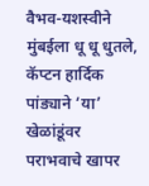वैभव-यशस्वीने मुंबईला धू धू धुतले, कॅप्टन हार्दिक पांड्याने ‘या’ खेळांडूंवर पराभवाचे खापर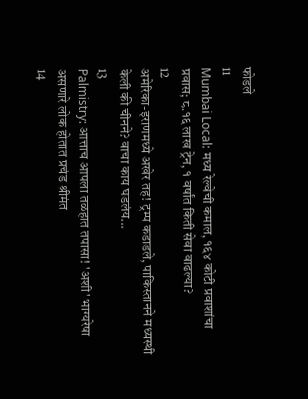फोडले
11
Mumbai Local: मध्य रेल्वेची कमाल, १६४ कोटी प्रवाशांचा प्रवास; ८.१६ लाख ट्रेन, १ वर्षांत किती सेवा वाढल्या?
12
अमेरिका-इराणमध्ये अखेर तह! ट्रम्प कडाडले, पाकिस्तानने मध्यस्थी केली की चीनने? वाचा काय घडलंय...
13
Palmistry: आत्ताच आपला तळहात तपासा! 'अशी' भाग्यरेषा असणारे लोक होतात प्रचंड श्रीमंत
14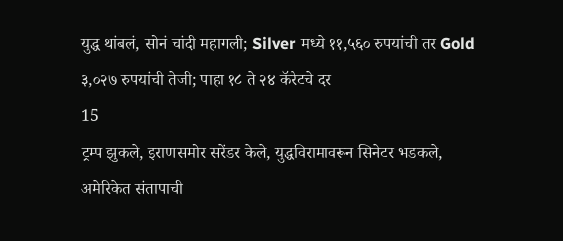युद्ध थांबलं, सोनं चांदी महागली; Silver मध्ये ११,५६० रुपयांची तर Gold ३,०२७ रुपयांची तेजी; पाहा १८ ते २४ कॅरेटचे दर
15
ट्रम्प झुकले, इराणसमोर सरेंडर केले, युद्धविरामावरून सिनेटर भडकले, अमेरिकेत संतापाची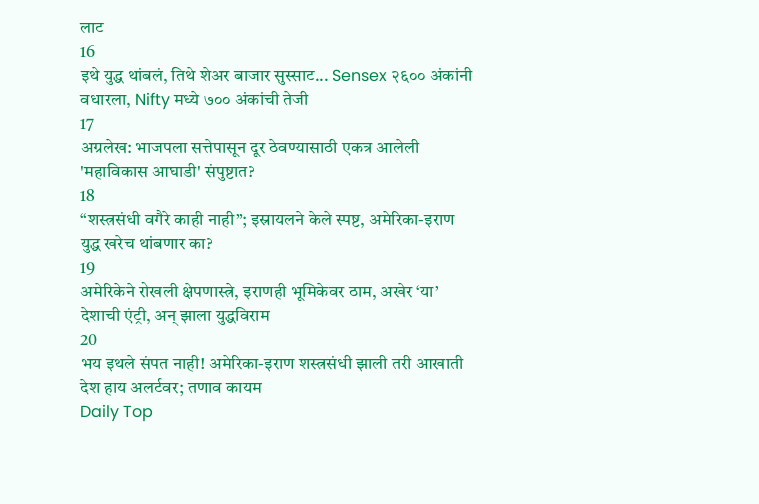लाट
16
इथे युद्ध थांबलं, तिथे शेअर बाजार सुस्साट... Sensex २६०० अंकांनी वधारला, Nifty मध्ये ७०० अंकांची तेजी
17
अग्रलेख: भाजपला सत्तेपासून दूर ठेवण्यासाठी एकत्र आलेली 'महाविकास आघाडी' संपुष्टात?
18
“शस्त्रसंधी वगैरे काही नाही”; इस्रायलने केले स्पष्ट, अमेरिका-इराण युद्ध खरेच थांबणार का?
19
अमेरिकेने रोखली क्षेपणास्त्रे, इराणही भूमिकेवर ठाम, अखेर ‘या’ देशाची एंट्री, अन् झाला युद्धविराम
20
भय इथले संपत नाही! अमेरिका-इराण शस्त्रसंधी झाली तरी आखाती देश हाय अलर्टवर; तणाव कायम
Daily Top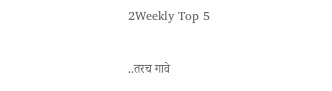2Weekly Top 5

..तरच गावे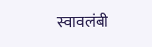स्वावलंबी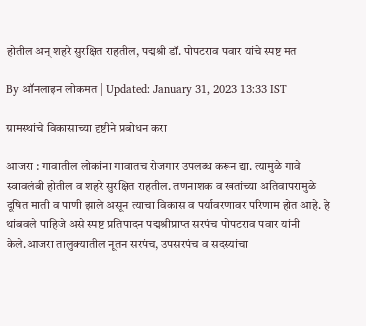होतील अन् शहरे सुरक्षित राहतील, पद्मश्री डॉ. पोपटराव पवार यांचे स्पष्ट मत

By ऑनलाइन लोकमत | Updated: January 31, 2023 13:33 IST

ग्रामस्थांचे विकासाच्या दृष्टीने प्रबोधन करा

आजरा : गावातील लोकांना गावातच रोजगार उपलब्ध करून द्या. त्यामुळे गावे स्वावलंबी होतील व शहरे सुरक्षित राहतील. तणनाशक व खतांच्या अतिवापरामुळे दूषित माती व पाणी झाले असून त्याचा विकास व पर्यावरणावर परिणाम होत आहे. हे थांबवले पाहिजे असे स्पष्ट प्रतिपादन पद्मश्रीप्राप्त सरपंच पोपटराव पवार यांनी केले.आजरा तालुक्यातील नूतन सरपंच, उपसरपंच व सदस्यांचा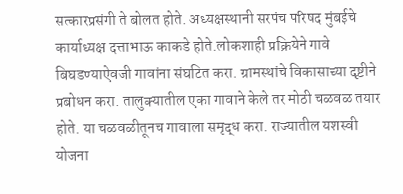सत्कारप्रसंगी ते बोलत होते. अध्यक्षस्थानी सरपंच परिषद मुंबईचे कार्याध्यक्ष दत्ताभाऊ काकडे होते.लोकशाही प्रक्रियेने गावे बिघडण्याऐवजी गावांना संघटित करा. ग्रामस्थांचे विकासाच्या दृष्टीने प्रबोधन करा. तालुक्यातील एका गावाने केले तर मोठी चळवळ तयार होते. या चळवळीतूनच गावाला समृद्ध करा. राज्यातील यशस्वी योजना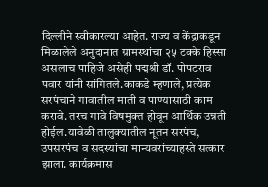दिल्लीने स्वीकारल्या आहेत. राज्य व केंद्राकडून मिळालेले अनुदानात ग्रामस्थांचा २५ टक्के हिस्सा असलाच पाहिजे असेही पद्मश्री डॉ. पोपटराव पवार यांनी सांगितले.काकडे म्हणाले, प्रत्येक सरपंचाने गावातील माती व पाण्यासाठी काम करावे. तरच गावे विषमुक्त होवून आर्थिक उन्नती होईल.यावेळी तालुक्यातील नूतन सरपंच, उपसरपंच व सदस्यांचा मान्यवरांच्याहस्ते सत्कार झाला. कार्यक्रमास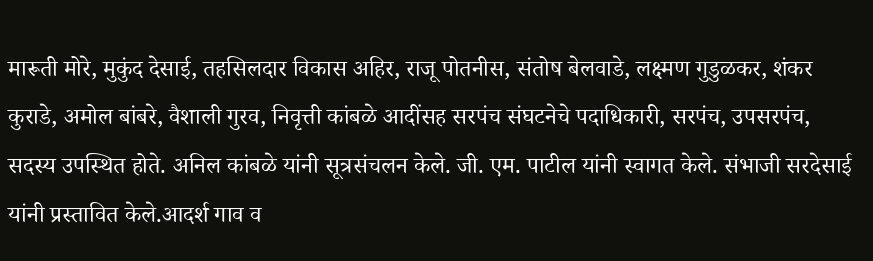मारूती मोरे, मुकुंद देसाई, तहसिलदार विकास अहिर, राजू पोतनीस, संतोष बेलवाडे, लक्ष्मण गुडुळकर, शंकर कुराडे, अमोल बांबरे, वैशाली गुरव, निवृत्ती कांबळे आदींसह सरपंच संघटनेचे पदाधिकारी, सरपंच, उपसरपंच, सदस्य उपस्थित होते. अनिल कांबळे यांनी सूत्रसंचलन केले. जी. एम. पाटील यांनी स्वागत केले. संभाजी सरदेसाई यांनी प्रस्तावित केले.आदर्श गाव व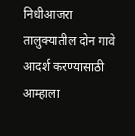निधीआजरा तालुक्यातील दोन गावे आदर्श करण्यासाठी आम्हाला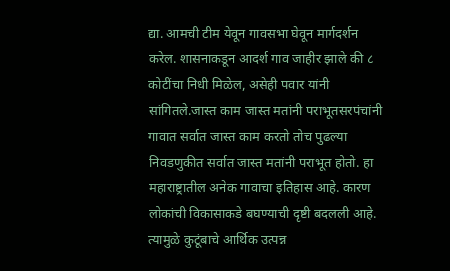द्या. आमची टीम येवून गावसभा घेवून मार्गदर्शन करेल. शासनाकडून आदर्श गाव जाहीर झाले की ८ कोटींचा निधी मिळेल, असेही पवार यांनी सांगितले.जास्त काम जास्त मतांनी पराभूतसरपंचांनी गावात सर्वात जास्त काम करतो तोच पुढल्या निवडणुकीत सर्वात जास्त मतांनी पराभूत होतो. हा महाराष्ट्रातील अनेक गावाचा इतिहास आहे. कारण लोकांची विकासाकडे बघण्याची दृष्टी बदलली आहे. त्यामुळे कुटूंबाचे आर्थिक उत्पन्न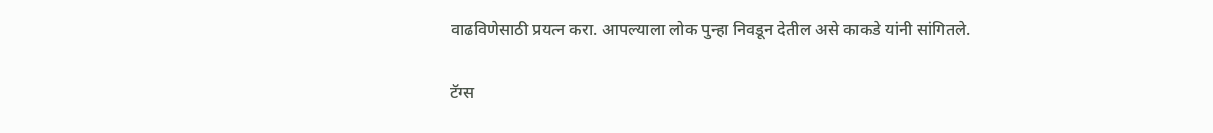वाढविणेसाठी प्रयत्न करा. आपल्याला लोक पुन्हा निवडून देतील असे काकडे यांनी सांगितले.

टॅग्स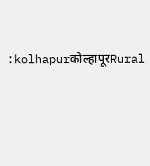:kolhapurकोल्हापूरRural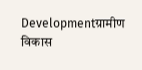Developmentग्रामीण विकास